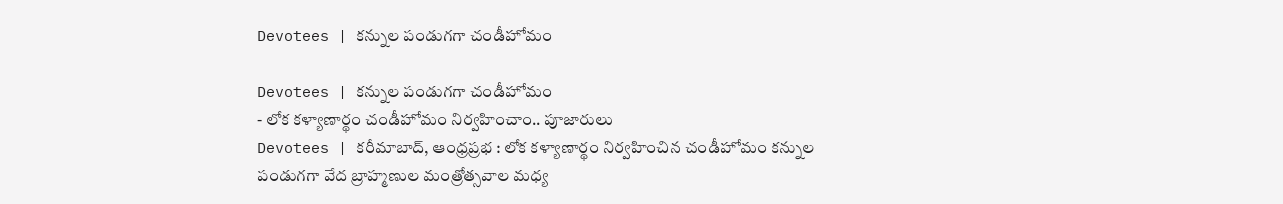Devotees | కన్నుల పండుగగా చండీహోమం

Devotees | కన్నుల పండుగగా చండీహోమం
- లోక కళ్యాణార్థం చండీహోమం నిర్వహించాం.. పూజారులు
Devotees | కరీమాబాద్, ఆంధ్రప్రభ : లోక కళ్యాణార్థం నిర్వహించిన చండీహోమం కన్నుల పండుగగా వేద బ్రాహ్మణుల మంత్రోత్సవాల మధ్య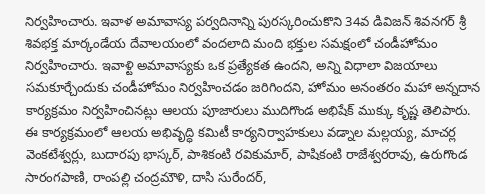నిర్వహించారు. ఇవాళ అమావాస్య పర్వదినాన్ని పురస్కరించుకొని 34వ డివిజన్ శివనగర్ శ్రీ శివభక్త మార్కండేయ దేవాలయంలో వందలాది మంది భక్తుల సమక్షంలో చండీహోమం నిర్వహించారు. ఇవాళ్టి అమావాస్యకు ఒక ప్రత్యేకత ఉందని, అన్ని విధాలా విజయాలు సమకూర్చేందుకు చండీహోమం నిర్వహించడం జరిగిందని, హోమం అనంతరం మహా అన్నదాన కార్యక్రమం నిర్వహించినట్లు ఆలయ పూజారులు ముదిగొండ అభిషేక్ ముక్కు కృష్ణ తెలిపారు.
ఈ కార్యక్రమంలో ఆలయ అభివృద్ధి కమిటీ కార్యనిర్వాహకులు వడ్నాల మల్లయ్య, మాచర్ల వెంకటేశ్వర్లు, బుదారపు భాస్కర్, పాశికంటి రవికుమార్, పాషికంటి రాజేశ్వరరావు, ఉరుగొండ సారంగపాణి, రాంపల్లి చంద్రమౌళి, దాసి సురేందర్,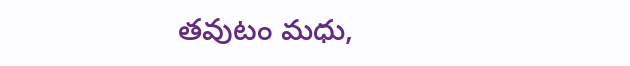తవుటం మధు,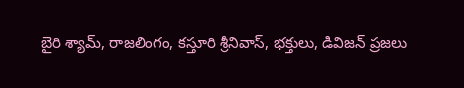బైరి శ్యామ్, రాజలింగం, కస్తూరి శ్రీనివాస్, భక్తులు, డివిజన్ ప్రజలు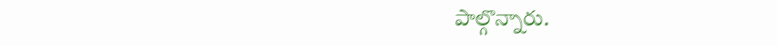పాల్గొన్నారు.